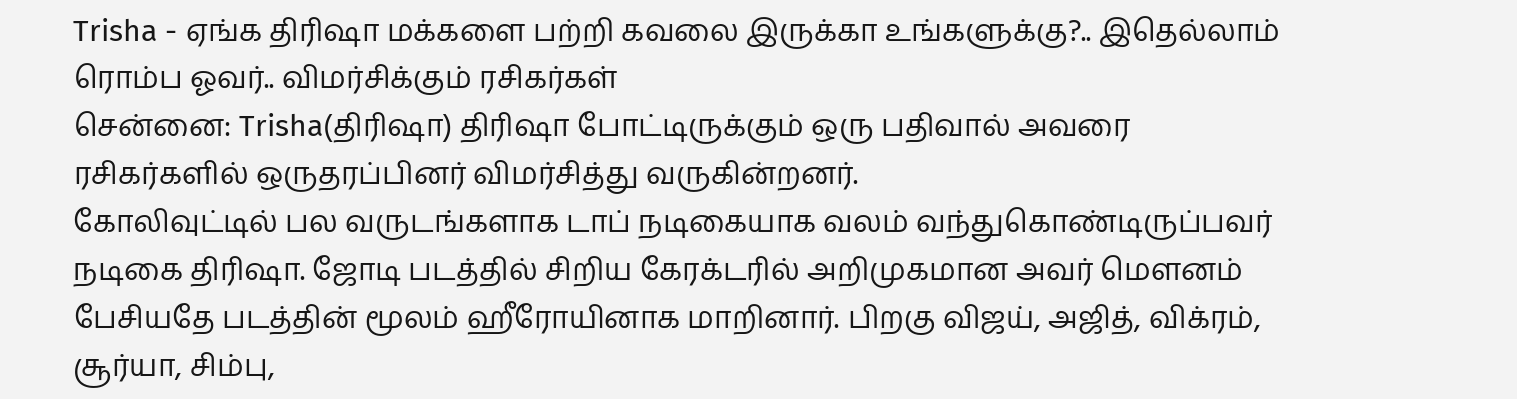Trisha - ஏங்க திரிஷா மக்களை பற்றி கவலை இருக்கா உங்களுக்கு?.. இதெல்லாம் ரொம்ப ஓவர்.. விமர்சிக்கும் ரசிகர்கள்
சென்னை: Trisha(திரிஷா) திரிஷா போட்டிருக்கும் ஒரு பதிவால் அவரை ரசிகர்களில் ஒருதரப்பினர் விமர்சித்து வருகின்றனர்.
கோலிவுட்டில் பல வருடங்களாக டாப் நடிகையாக வலம் வந்துகொண்டிருப்பவர் நடிகை திரிஷா. ஜோடி படத்தில் சிறிய கேரக்டரில் அறிமுகமான அவர் மௌனம் பேசியதே படத்தின் மூலம் ஹீரோயினாக மாறினார். பிறகு விஜய், அஜித், விக்ரம், சூர்யா, சிம்பு,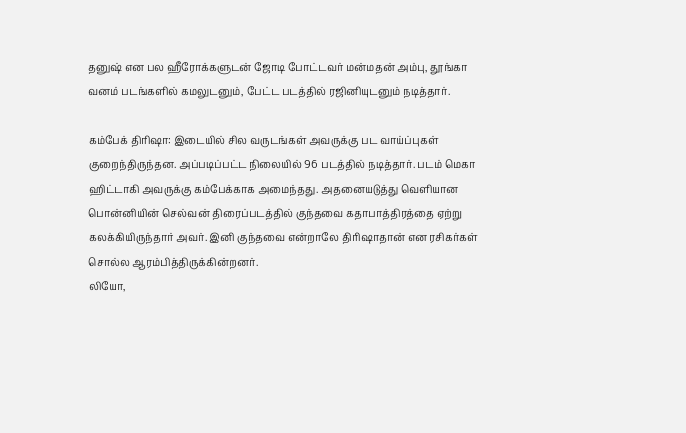தனுஷ் என பல ஹீரோக்களுடன் ஜோடி போட்டவர் மன்மதன் அம்பு, தூங்கா வனம் படங்களில் கமலுடனும், பேட்ட படத்தில் ரஜினியுடனும் நடித்தார்.

கம்பேக் திரிஷா: இடையில் சில வருடங்கள் அவருக்கு பட வாய்ப்புகள் குறைந்திருந்தன. அப்படிப்பட்ட நிலையில் 96 படத்தில் நடித்தார். படம் மெகா ஹிட்டாகி அவருக்கு கம்பேக்காக அமைந்தது. அதனையடுத்து வெளியான பொன்னியின் செல்வன் திரைப்படத்தில் குந்தவை கதாபாத்திரத்தை ஏற்று கலக்கியிருந்தார் அவர். இனி குந்தவை என்றாலே திரிஷாதான் என ரசிகர்கள் சொல்ல ஆரம்பித்திருக்கின்றனர்.
லியோ,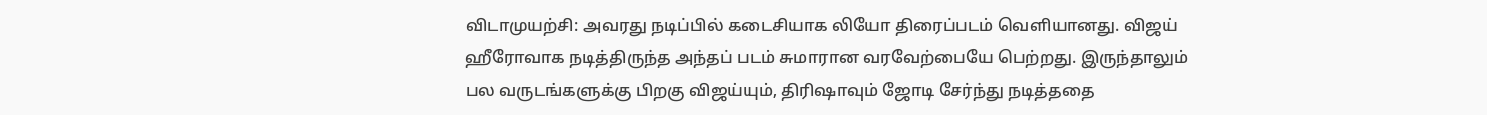விடாமுயற்சி: அவரது நடிப்பில் கடைசியாக லியோ திரைப்படம் வெளியானது. விஜய் ஹீரோவாக நடித்திருந்த அந்தப் படம் சுமாரான வரவேற்பையே பெற்றது. இருந்தாலும் பல வருடங்களுக்கு பிறகு விஜய்யும், திரிஷாவும் ஜோடி சேர்ந்து நடித்ததை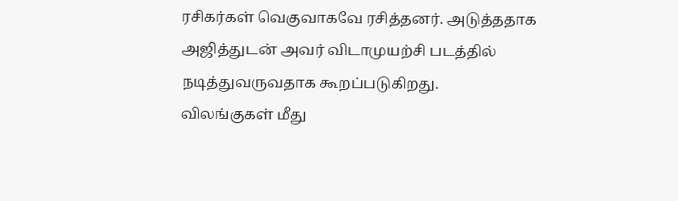ரசிகர்கள் வெகுவாகவே ரசித்தனர். அடுத்ததாக அஜித்துடன் அவர் விடாமுயற்சி படத்தில் நடித்துவருவதாக கூறப்படுகிறது.
விலங்குகள் மீது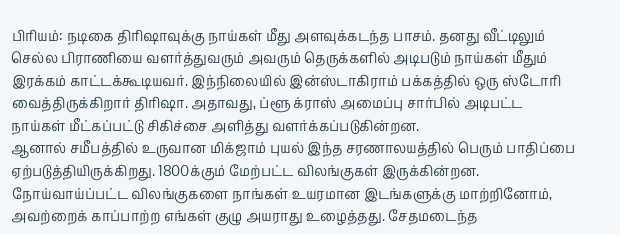பிரியம்: நடிகை திரிஷாவுக்கு நாய்கள் மீது அளவுக்கடந்த பாசம். தனது வீட்டிலும் செல்ல பிராணியை வளர்த்துவரும் அவரும் தெருக்களில் அடிபடும் நாய்கள் மீதும் இரக்கம் காட்டக்கூடியவர். இந்நிலையில் இன்ஸ்டாகிராம் பக்கத்தில் ஒரு ஸ்டோரி வைத்திருக்கிறார் திரிஷா. அதாவது, ப்ளூ க்ராஸ் அமைப்பு சார்பில் அடிபட்ட நாய்கள் மீட்கப்பட்டு சிகிச்சை அளித்து வளர்க்கப்படுகின்றன.
ஆனால் சமீபத்தில் உருவான மிக்ஜாம் புயல் இந்த சரணாலயத்தில் பெரும் பாதிப்பை ஏற்படுத்தியிருக்கிறது. 1800க்கும் மேற்பட்ட விலங்குகள் இருக்கின்றன. நோய்வாய்ப்பட்ட விலங்குகளை நாங்கள் உயரமான இடங்களுக்கு மாற்றினோம், அவற்றைக் காப்பாற்ற எங்கள் குழு அயராது உழைத்தது. சேதமடைந்த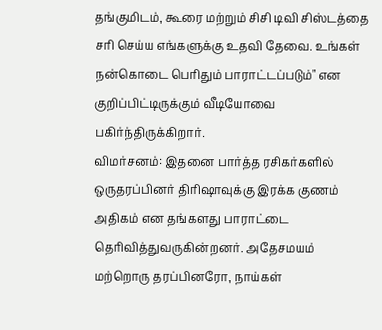தங்குமிடம், கூரை மற்றும் சிசி டிவி சிஸ்டத்தை சரி செய்ய எங்களுக்கு உதவி தேவை. உங்கள் நன்கொடை பெரிதும் பாராட்டப்படும்" என குறிப்பிட்டிருக்கும் வீடியோவை பகிர்ந்திருக்கிறார்.
விமர்சனம்: இதனை பார்த்த ரசிகர்களில் ஒருதரப்பினர் திரிஷாவுக்கு இரக்க குணம் அதிகம் என தங்களது பாராட்டை தெரிவித்துவருகின்றனர். அதேசமயம் மற்றொரு தரப்பினரோ, நாய்கள்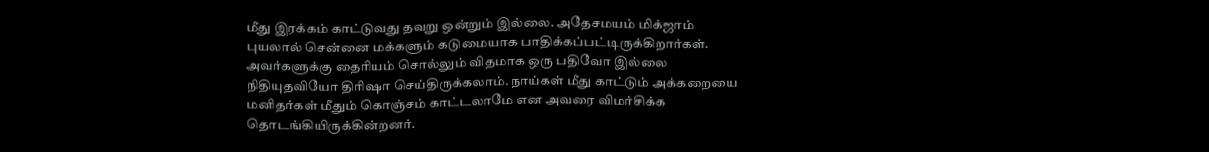மீது இரக்கம் காட்டுவது தவறு ஒன்றும் இல்லை. அதேசமயம் மிக்ஜாம் புயலால் சென்னை மக்களும் கடுமையாக பாதிக்கப்பட்டிருக்கிறார்கள். அவர்களுக்கு தைரியம் சொல்லும் விதமாக ஒரு பதிவோ இல்லை நிதியுதவியோ திரிஷா செய்திருக்கலாம். நாய்கள் மீது காட்டும் அக்கறையை மனிதர்கள் மீதும் கொஞ்சம் காட்டலாமே என அவரை விமர்சிக்க தொடங்கியிருக்கின்றனர்.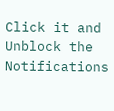Click it and Unblock the Notifications